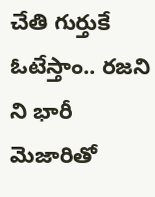చేతి గుర్తుకే ఓటేస్తాం.. రజని ని భారీ మెజారితో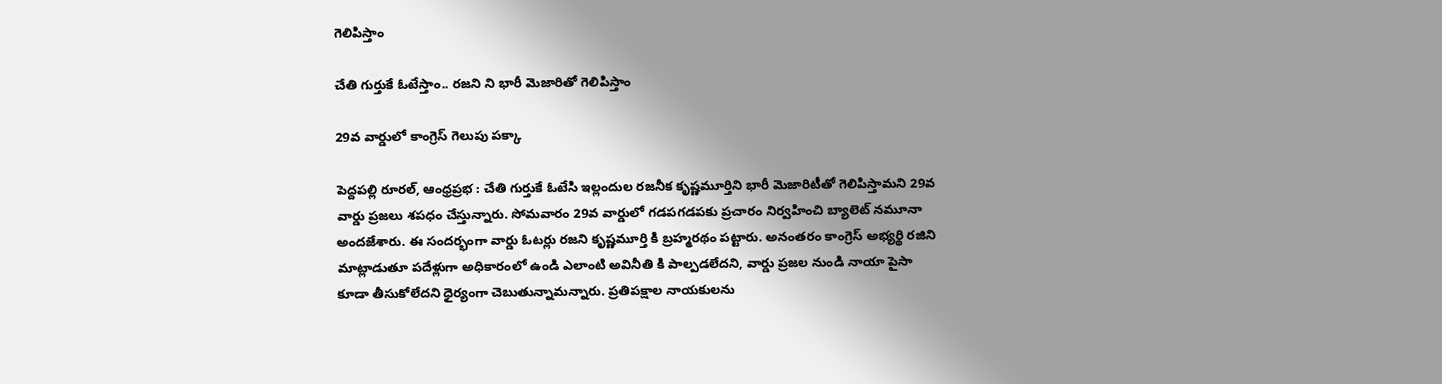గెలిపిస్తాం

చేతి గుర్తుకే ఓటేస్తాం.. రజని ని భారీ మెజారితో గెలిపిస్తాం

29వ వార్డులో కాంగ్రెస్ గెలుపు పక్కా

పెద్దపల్లి రూరల్, ఆంధ్రప్రభ : చేతి గుర్తుకే ఓటేసి ఇల్లందుల రజనీక కృష్ణమూర్తిని భారీ మెజారిటీతో గెలిపిస్తామని 29వ వార్డు ప్రజలు శపధం చేస్తున్నారు. సోమవారం 29వ వార్డులో గడపగడపకు ప్రచారం నిర్వహించి బ్యాలెట్ నమూనా అందజేశారు. ఈ సందర్భంగా వార్డు ఓటర్లు రజని కృష్ణమూర్తి కి బ్రహ్మరథం పట్టారు. అనంతరం కాంగ్రెస్ అభ్యర్థి రజిని మాట్లాడుతూ పదేళ్లుగా అధికారంలో ఉండి ఎలాంటి అవినీతి కి పాల్పడలేదని, వార్డు ప్రజల నుండి నాయా పైసా కూడా తీసుకోలేదని ధైర్యంగా చెబుతున్నామన్నారు. ప్రతిపక్షాల నాయకులను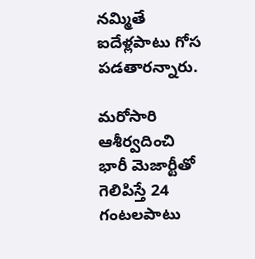నమ్మితే ఐదేళ్లపాటు గోస పడతారన్నారు.

మరోసారి ఆశీర్వదించి భారీ మెజార్టీతో గెలిపిస్తే 24 గంటలపాటు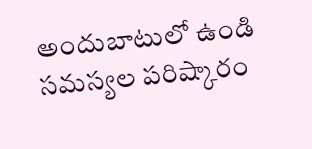అందుబాటులో ఉండి సమస్యల పరిష్కారం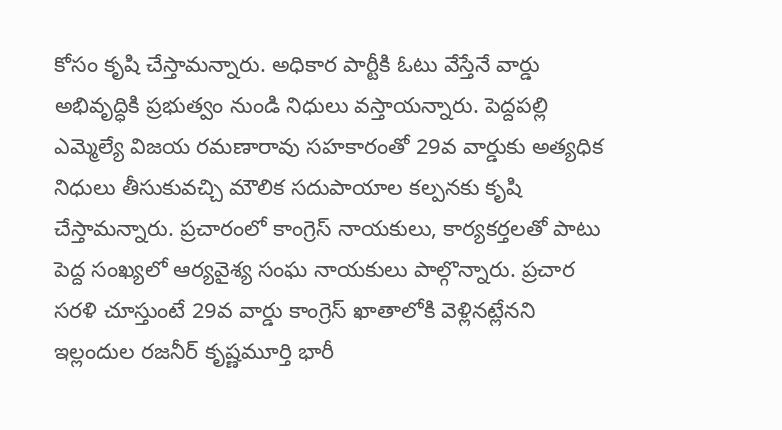కోసం కృషి చేస్తామన్నారు. అధికార పార్టీకి ఓటు వేస్తేనే వార్డు అభివృద్ధికి ప్రభుత్వం నుండి నిధులు వస్తాయన్నారు. పెద్దపల్లి ఎమ్మెల్యే విజయ రమణారావు సహకారంతో 29వ వార్డుకు అత్యధిక నిధులు తీసుకువచ్చి మౌలిక సదుపాయాల కల్పనకు కృషి చేస్తామన్నారు. ప్రచారంలో కాంగ్రెస్ నాయకులు, కార్యకర్తలతో పాటు పెద్ద సంఖ్యలో ఆర్యవైశ్య సంఘ నాయకులు పాల్గొన్నారు. ప్రచార సరళి చూస్తుంటే 29వ వార్డు కాంగ్రెస్ ఖాతాలోకి వెళ్లినట్లేనని ఇల్లందుల రజనీర్ కృష్ణమూర్తి భారీ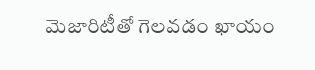మెజారిటీతో గెలవడం ఖాయం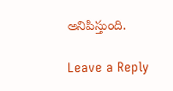అనిపిస్తుంది.

Leave a Reply